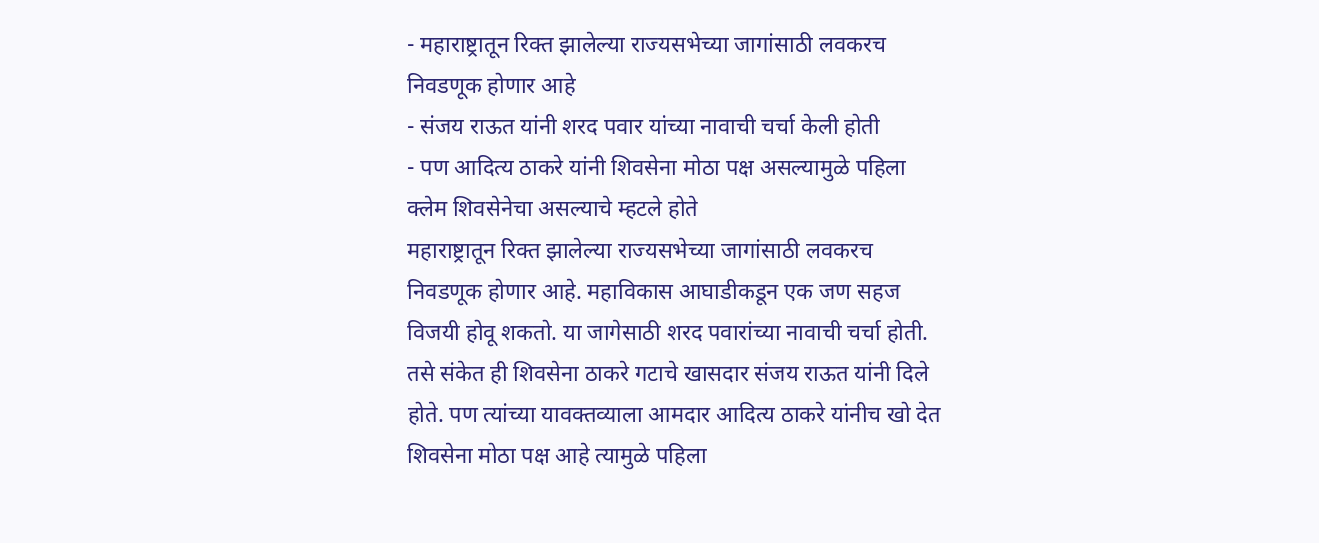- महाराष्ट्रातून रिक्त झालेल्या राज्यसभेच्या जागांसाठी लवकरच निवडणूक होणार आहे
- संजय राऊत यांनी शरद पवार यांच्या नावाची चर्चा केली होती
- पण आदित्य ठाकरे यांनी शिवसेना मोठा पक्ष असल्यामुळे पहिला क्लेम शिवसेनेचा असल्याचे म्हटले होते
महाराष्ट्रातून रिक्त झालेल्या राज्यसभेच्या जागांसाठी लवकरच निवडणूक होणार आहे. महाविकास आघाडीकडून एक जण सहज विजयी होवू शकतो. या जागेसाठी शरद पवारांच्या नावाची चर्चा होती. तसे संकेत ही शिवसेना ठाकरे गटाचे खासदार संजय राऊत यांनी दिले होते. पण त्यांच्या यावक्तव्याला आमदार आदित्य ठाकरे यांनीच खो देत शिवसेना मोठा पक्ष आहे त्यामुळे पहिला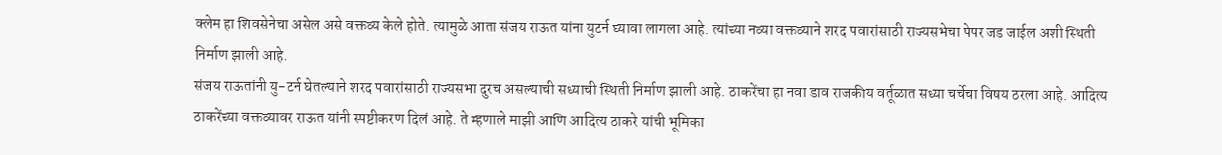क्लेम हा शिवसेनेचा असेल असे वक्तव्य केले होते. त्यामुळे आता संजय राऊत यांना युटर्न घ्यावा लागला आहे. त्यांच्या नव्या वक्तव्याने शरद पवारांसाठी राज्यसभेचा पेपर जड जाईल अशी स्थिती निर्माण झाली आहे.
संजय राऊतांनी यु-टर्न घेतल्याने शरद पवारांसाठी राज्यसभा दुरच असल्याची सध्याची स्थिती निर्माण झाली आहे. ठाकरेंचा हा नवा डाव राजकीय वर्तूळात सध्या चर्चेचा विषय ठरला आहे. आदित्य ठाकरेंच्या वक्तव्यावर राऊत यांनी स्पष्टीकरण दिलं आहे. ते म्हणाले माझी आणि आदित्य ठाकरे यांची भूमिका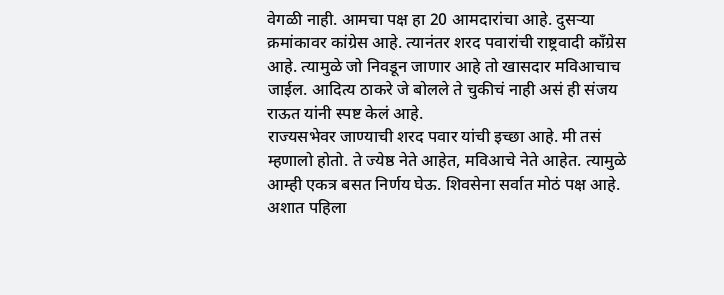वेगळी नाही. आमचा पक्ष हा 20 आमदारांचा आहे. दुसऱ्या क्रमांकावर कांग्रेस आहे. त्यानंतर शरद पवारांची राष्ट्रवादी काँग्रेस आहे. त्यामुळे जो निवडून जाणार आहे तो खासदार मविआचाच जाईल. आदित्य ठाकरे जे बोलले ते चुकीचं नाही असं ही संजय राऊत यांनी स्पष्ट केलं आहे.
राज्यसभेवर जाण्याची शरद पवार यांची इच्छा आहे. मी तसं म्हणालो होतो. ते ज्येष्ठ नेते आहेत, मविआचे नेते आहेत. त्यामुळे आम्ही एकत्र बसत निर्णय घेऊ. शिवसेना सर्वात मोठं पक्ष आहे. अशात पहिला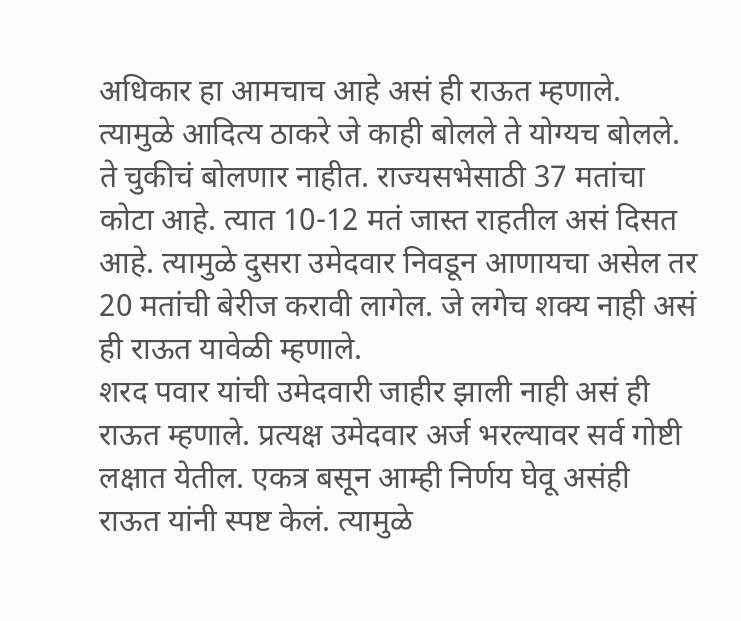अधिकार हा आमचाच आहे असं ही राऊत म्हणाले. त्यामुळे आदित्य ठाकरे जे काही बोलले ते योग्यच बोलले. ते चुकीचं बोलणार नाहीत. राज्यसभेसाठी 37 मतांचा कोटा आहे. त्यात 10-12 मतं जास्त राहतील असं दिसत आहे. त्यामुळे दुसरा उमेदवार निवडून आणायचा असेल तर 20 मतांची बेरीज करावी लागेल. जे लगेच शक्य नाही असं ही राऊत यावेळी म्हणाले.
शरद पवार यांची उमेदवारी जाहीर झाली नाही असं ही राऊत म्हणाले. प्रत्यक्ष उमेदवार अर्ज भरल्यावर सर्व गोष्टी लक्षात येतील. एकत्र बसून आम्ही निर्णय घेवू असंही राऊत यांनी स्पष्ट केलं. त्यामुळे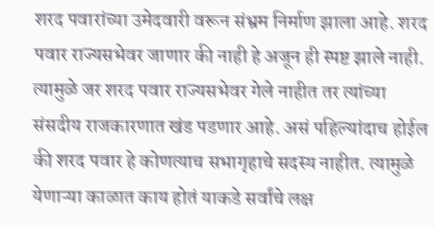शरद पवारांच्या उमेदवारी वरून संभ्रम निर्माण झाला आहे. शरद पवार राज्यसभेवर जाणार की नाही हे अजून ही स्पष्ट झाले नाही. त्यामुळे जर शरद पवार राज्यसभेवर गेले नाहीत तर त्यांच्या संसदीय राजकारणात खंड पडणार आहे. असं पहिल्यांदाच होईल की शरद पवार हे कोणत्याच सभागृहाचे सदस्य नाहीत. त्यामुळे येणाऱ्या काळात काय होतं याकडे सर्वांचे लक्ष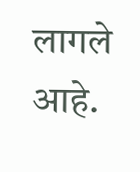लागले आहे.